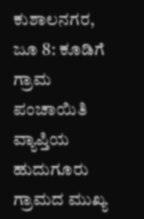ಕುಶಾಲನಗರ, ಜೂ 8: ಕೂಡಿಗೆ ಗ್ರಾಮ ಪಂಚಾಯಿತಿ ವ್ಯಾಪ್ತಿಯ ಹುದುಗೂರು ಗ್ರಾಮದ ಮುಖ್ಯ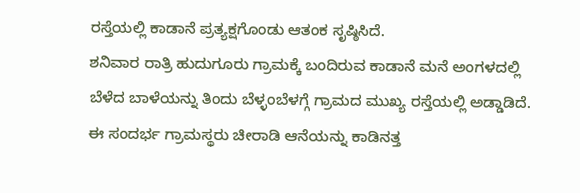ರಸ್ತೆಯಲ್ಲಿ ಕಾಡಾನೆ ಪ್ರತ್ಯಕ್ಷಗೊಂಡು ಆತಂಕ ಸೃಷ್ಠಿಸಿದೆ.
ಶನಿವಾರ ರಾತ್ರಿ ಹುದುಗೂರು ಗ್ರಾಮಕ್ಕೆ ಬಂದಿರುವ ಕಾಡಾನೆ ಮನೆ ಅಂಗಳದಲ್ಲಿ ಬೆಳೆದ ಬಾಳೆಯನ್ನು ತಿಂದು ಬೆಳ್ಳಂಬೆಳಗ್ಗೆ ಗ್ರಾಮದ ಮುಖ್ಯ ರಸ್ತೆಯಲ್ಲಿ ಅಡ್ಡಾಡಿದೆ. ಈ ಸಂದರ್ಭ ಗ್ರಾಮಸ್ಥರು ಚೀರಾಡಿ ಆನೆಯನ್ನು ಕಾಡಿನತ್ತ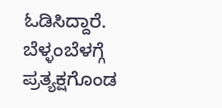ಓಡಿಸಿದ್ದಾರೆ.
ಬೆಳ್ಳಂಬೆಳಗ್ಗೆ ಪ್ರತ್ಯಕ್ಷಗೊಂಡ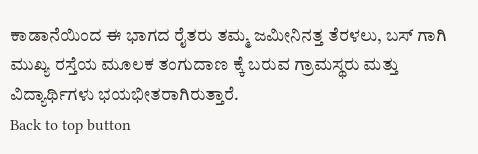ಕಾಡಾನೆಯಿಂದ ಈ ಭಾಗದ ರೈತರು ತಮ್ಮ ಜಮೀನಿನತ್ತ ತೆರಳಲು, ಬಸ್ ಗಾಗಿ ಮುಖ್ಯ ರಸ್ತೆಯ ಮೂಲಕ ತಂಗುದಾಣ ಕ್ಕೆ ಬರುವ ಗ್ರಾಮಸ್ಥರು ಮತ್ತು ವಿದ್ಯಾರ್ಥಿಗಳು ಭಯಭೀತರಾಗಿರುತ್ತಾರೆ.
Back to top button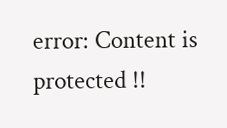error: Content is protected !!